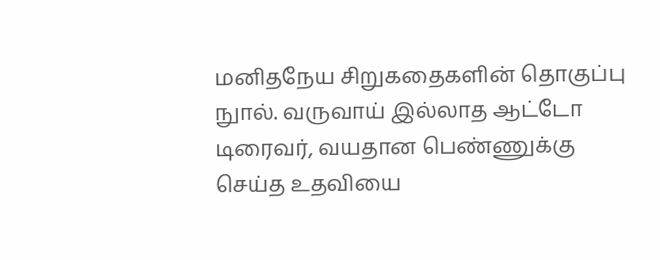மனிதநேய சிறுகதைகளின் தொகுப்பு நுால். வருவாய் இல்லாத ஆட்டோ டிரைவர், வயதான பெண்ணுக்கு செய்த உதவியை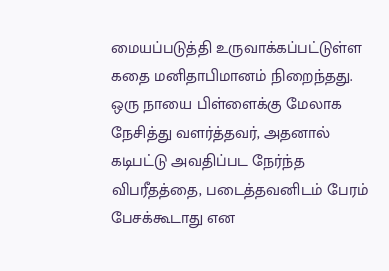மையப்படுத்தி உருவாக்கப்பட்டுள்ள கதை மனிதாபிமானம் நிறைந்தது. ஒரு நாயை பிள்ளைக்கு மேலாக நேசித்து வளர்த்தவர், அதனால் கடிபட்டு அவதிப்பட நேர்ந்த விபரீதத்தை, படைத்தவனிடம் பேரம் பேசக்கூடாது என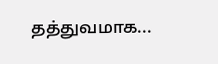தத்துவமாக...